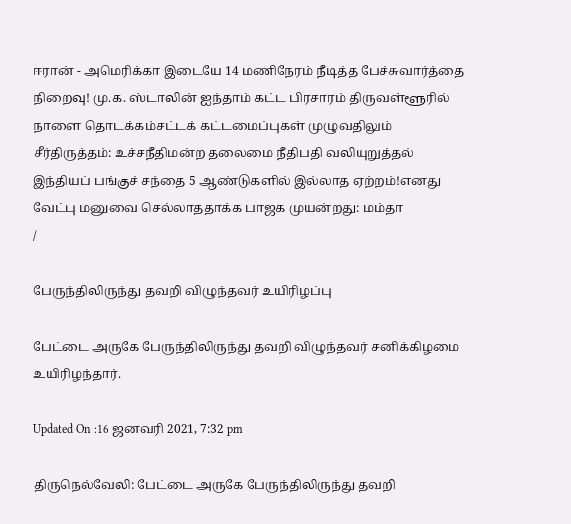ஈரான் - அமெரிக்கா இடையே 14 மணிநேரம் நீடித்த பேச்சுவார்த்தை நிறைவு! மு.க. ஸ்டாலின் ஐந்தாம் கட்ட பிரசாரம் திருவள்ளூரில் நாளை தொடக்கம்சட்டக் கட்டமைப்புகள் முழுவதிலும் சீர்திருத்தம்: உச்சநீதிமன்ற தலைமை நீதிபதி வலியுறுத்தல் இந்தியப் பங்குச் சந்தை 5 ஆண்டுகளில் இல்லாத ஏற்றம்!எனது வேட்பு மனுவை செல்லாததாக்க பாஜக முயன்றது: மம்தா
/

பேருந்திலிருந்து தவறி விழுந்தவர் உயிரிழப்பு

பேட்டை அருகே பேருந்திலிருந்து தவறி விழுந்தவர் சனிக்கிழமை உயிரிழந்தார்.

Updated On :16 ஜனவரி 2021, 7:32 pm

திருநெல்வேலி: பேட்டை அருகே பேருந்திலிருந்து தவறி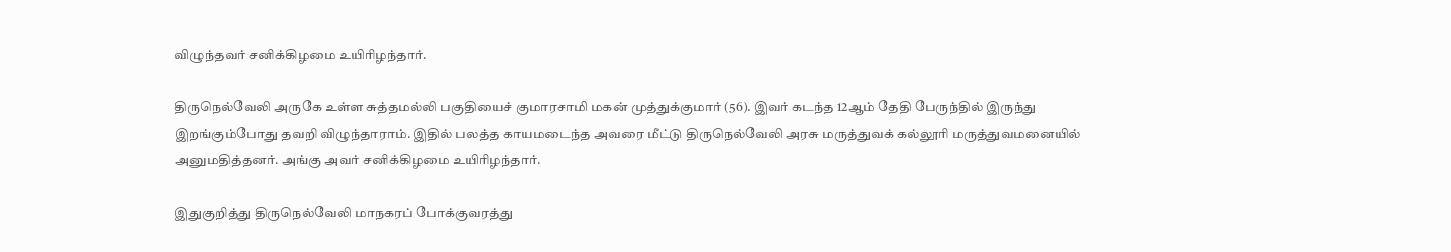விழுந்தவர் சனிக்கிழமை உயிரிழந்தார்.

திருநெல்வேலி அருகே உள்ள சுத்தமல்லி பகுதியைச் குமாரசாமி மகன் முத்துக்குமார் (56). இவர் கடந்த 12ஆம் தேதி பேருந்தில் இருந்து இறங்கும்போது தவறி விழுந்தாராம். இதில் பலத்த காயமடைந்த அவரை மீட்டு திருநெல்வேலி அரசு மருத்துவக் கல்லூரி மருத்துவமனையில் அனுமதித்தனர். அங்கு அவர் சனிக்கிழமை உயிரிழந்தார்.

இதுகுறித்து திருநெல்வேலி மாநகரப் போக்குவரத்து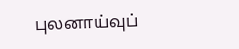புலனாய்வுப்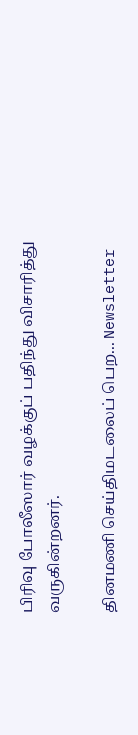பிரிவு போலீஸார் வழக்குப் பதிந்து விசாரித்து வருகின்றனர்.

தினமணி செய்திமடலைப் பெற... Newsletter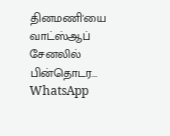தினமணி'யை வாட்ஸ்ஆப் சேனலில் பின்தொடர... WhatsApp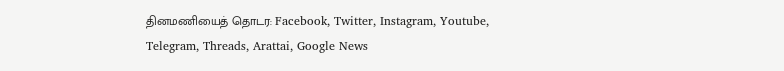தினமணியைத் தொடர: Facebook, Twitter, Instagram, Youtube, Telegram, Threads, Arattai, Google News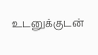உடனுக்குடன்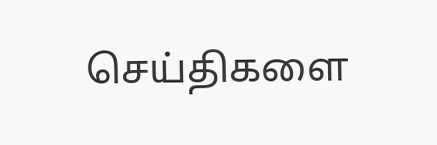செய்திகளை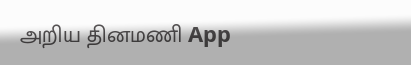அறிய தினமணி App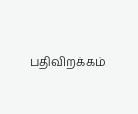பதிவிறக்கம்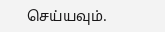செய்யவும்.